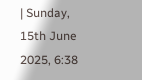| Sunday, 15th June 2025, 6:38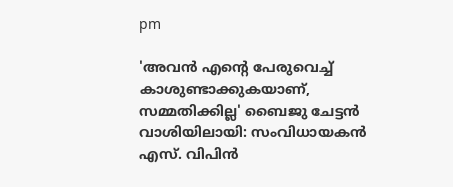pm

'അവന്‍ എന്റെ പേരുവെച്ച് കാശുണ്ടാക്കുകയാണ്, സമ്മതിക്കില്ല' ബൈജു ചേട്ടന്‍ വാശിയിലായി: സംവിധായകന്‍ എസ്. വിപിന്‍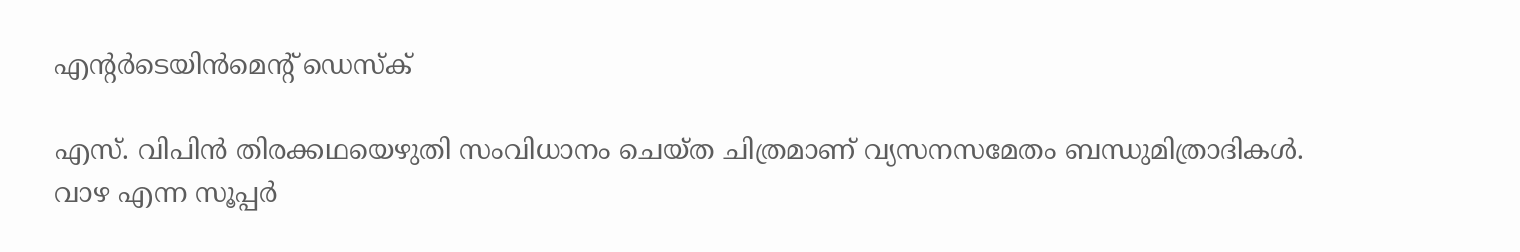എന്റര്‍ടെയിന്‍മെന്റ് ഡെസ്‌ക്

എസ്. വിപിന്‍ തിരക്കഥയെഴുതി സംവിധാനം ചെയ്ത ചിത്രമാണ് വ്യസനസമേതം ബന്ധുമിത്രാദികള്‍. വാഴ എന്ന സൂപ്പര്‍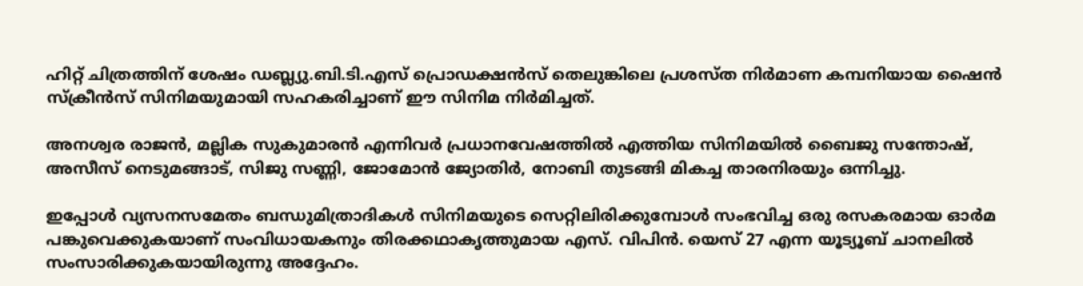ഹിറ്റ് ചിത്രത്തിന് ശേഷം ഡബ്ല്യു.ബി.ടി.എസ് പ്രൊഡക്ഷന്‍സ് തെലുങ്കിലെ പ്രശസ്ത നിര്‍മാണ കമ്പനിയായ ഷൈന്‍ സ്‌ക്രീന്‍സ് സിനിമയുമായി സഹകരിച്ചാണ് ഈ സിനിമ നിര്‍മിച്ചത്.

അനശ്വര രാജന്‍, മല്ലിക സുകുമാരന്‍ എന്നിവര്‍ പ്രധാനവേഷത്തില്‍ എത്തിയ സിനിമയില്‍ ബൈജു സന്തോഷ്, അസീസ് നെടുമങ്ങാട്, സിജു സണ്ണി, ജോമോന്‍ ജ്യോതിര്‍, നോബി തുടങ്ങി മികച്ച താരനിരയും ഒന്നിച്ചു.

ഇപ്പോള്‍ വ്യസനസമേതം ബന്ധുമിത്രാദികള്‍ സിനിമയുടെ സെറ്റിലിരിക്കുമ്പോള്‍ സംഭവിച്ച ഒരു രസകരമായ ഓര്‍മ പങ്കുവെക്കുകയാണ് സംവിധായകനും തിരക്കഥാകൃത്തുമായ എസ്. വിപിന്‍. യെസ് 27 എന്ന യൂട്യൂബ് ചാനലില്‍ സംസാരിക്കുകയായിരുന്നു അദ്ദേഹം.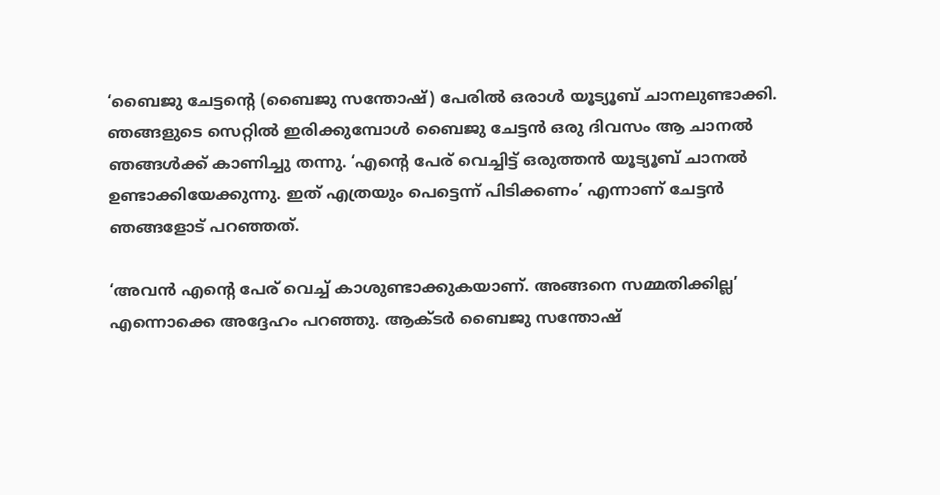‘ബൈജു ചേട്ടന്റെ (ബൈജു സന്തോഷ്) പേരില്‍ ഒരാള്‍ യൂട്യൂബ് ചാനലുണ്ടാക്കി. ഞങ്ങളുടെ സെറ്റില്‍ ഇരിക്കുമ്പോള്‍ ബൈജു ചേട്ടന്‍ ഒരു ദിവസം ആ ചാനല്‍ ഞങ്ങള്‍ക്ക് കാണിച്ചു തന്നു. ‘എന്റെ പേര് വെച്ചിട്ട് ഒരുത്തന്‍ യൂട്യൂബ് ചാനല്‍ ഉണ്ടാക്കിയേക്കുന്നു. ഇത് എത്രയും പെട്ടെന്ന് പിടിക്കണം’ എന്നാണ് ചേട്ടന്‍ ഞങ്ങളോട് പറഞ്ഞത്.

‘അവന്‍ എന്റെ പേര് വെച്ച് കാശുണ്ടാക്കുകയാണ്. അങ്ങനെ സമ്മതിക്കില്ല’ എന്നൊക്കെ അദ്ദേഹം പറഞ്ഞു. ആക്ടര്‍ ബൈജു സന്തോഷ്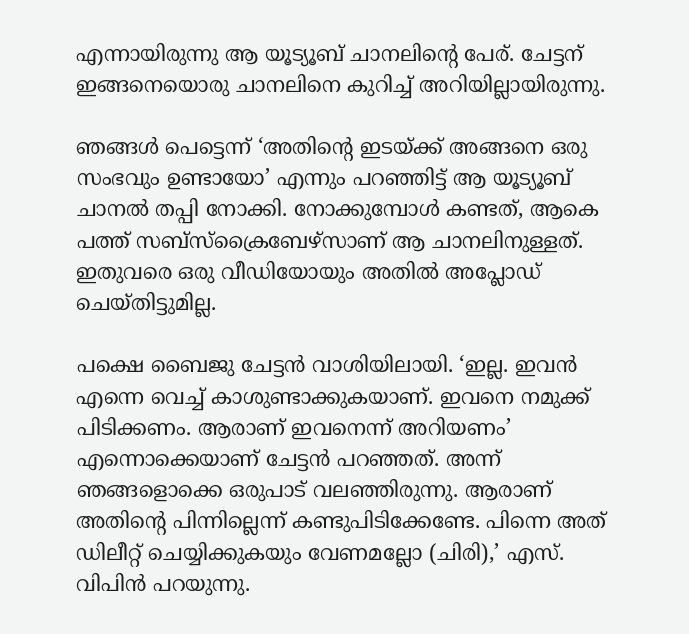എന്നായിരുന്നു ആ യൂട്യൂബ് ചാനലിന്റെ പേര്. ചേട്ടന് ഇങ്ങനെയൊരു ചാനലിനെ കുറിച്ച് അറിയില്ലായിരുന്നു.

ഞങ്ങള്‍ പെട്ടെന്ന് ‘അതിന്റെ ഇടയ്ക്ക് അങ്ങനെ ഒരു സംഭവും ഉണ്ടായോ’ എന്നും പറഞ്ഞിട്ട് ആ യൂട്യൂബ് ചാനല്‍ തപ്പി നോക്കി. നോക്കുമ്പോള്‍ കണ്ടത്, ആകെ പത്ത് സബ്‌സ്‌ക്രൈബേഴ്‌സാണ് ആ ചാനലിനുള്ളത്. ഇതുവരെ ഒരു വീഡിയോയും അതില്‍ അപ്ലോഡ് ചെയ്തിട്ടുമില്ല.

പക്ഷെ ബൈജു ചേട്ടന്‍ വാശിയിലായി. ‘ഇല്ല. ഇവന്‍ എന്നെ വെച്ച് കാശുണ്ടാക്കുകയാണ്. ഇവനെ നമുക്ക് പിടിക്കണം. ആരാണ് ഇവനെന്ന് അറിയണം’ എന്നൊക്കെയാണ് ചേട്ടന്‍ പറഞ്ഞത്. അന്ന് ഞങ്ങളൊക്കെ ഒരുപാട് വലഞ്ഞിരുന്നു. ആരാണ് അതിന്റെ പിന്നില്ലെന്ന് കണ്ടുപിടിക്കേണ്ടേ. പിന്നെ അത് ഡിലീറ്റ് ചെയ്യിക്കുകയും വേണമല്ലോ (ചിരി),’ എസ്. വിപിന്‍ പറയുന്നു.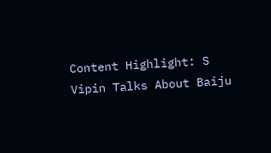Content Highlight: S Vipin Talks About Baiju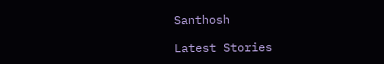Santhosh

Latest Stories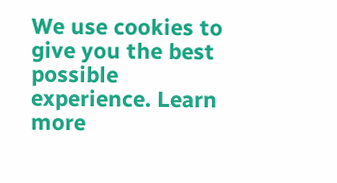We use cookies to give you the best possible experience. Learn more